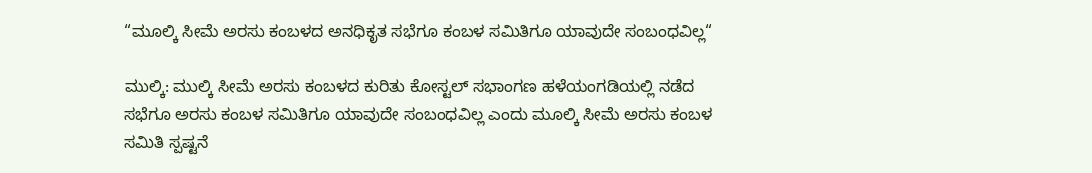“ಮೂಲ್ಕಿ ಸೀಮೆ ಅರಸು ಕಂಬಳದ ಅನಧಿಕೃತ ಸಭೆಗೂ ಕಂಬಳ ಸಮಿತಿಗೂ ಯಾವುದೇ ಸಂಬಂಧವಿಲ್ಲ“

ಮುಲ್ಕಿ: ಮುಲ್ಕಿ ಸೀಮೆ ಅರಸು ಕಂಬಳದ ಕುರಿತು ಕೋಸ್ಟಲ್ ಸಭಾಂಗಣ ಹಳೆಯಂಗಡಿಯಲ್ಲಿ ನಡೆದ ಸಭೆಗೂ ಅರಸು ಕಂಬಳ ಸಮಿತಿಗೂ ಯಾವುದೇ ಸಂಬಂಧವಿಲ್ಲ ಎಂದು ಮೂಲ್ಕಿ ಸೀಮೆ ಅರಸು ಕಂಬಳ ಸಮಿತಿ ಸ್ಪಷ್ಟನೆ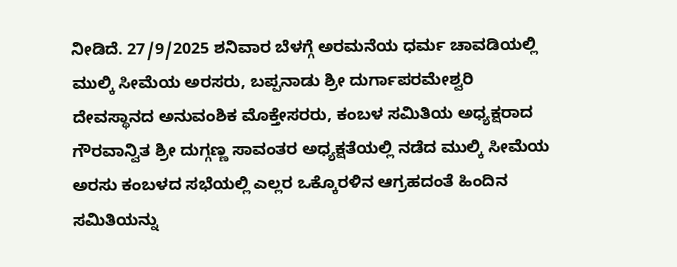ನೀಡಿದೆ. 27/9/2025 ಶನಿವಾರ ಬೆಳಗ್ಗೆ ಅರಮನೆಯ ಧರ್ಮ ಚಾವಡಿಯಲ್ಲಿ ಮುಲ್ಕಿ ಸೀಮೆಯ ಅರಸರು, ಬಪ್ಪನಾಡು ಶ್ರೀ ದುರ್ಗಾಪರಮೇಶ್ವರಿ ದೇವಸ್ಥಾನದ ಅನುವಂಶಿಕ ಮೊಕ್ತೇಸರರು, ಕಂಬಳ ಸಮಿತಿಯ ಅಧ್ಯಕ್ಷರಾದ ಗೌರವಾನ್ವಿತ ಶ್ರೀ ದುಗ್ಗಣ್ಣ ಸಾವಂತರ ಅಧ್ಯಕ್ಷತೆಯಲ್ಲಿ ನಡೆದ ಮುಲ್ಕಿ ಸೀಮೆಯ ಅರಸು ಕಂಬಳದ ಸಭೆಯಲ್ಲಿ ಎಲ್ಲರ ಒಕ್ಕೊರಳಿನ ಆಗ್ರಹದಂತೆ ಹಿಂದಿನ ಸಮಿತಿಯನ್ನು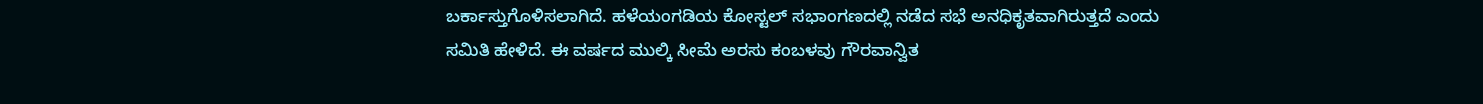ಬರ್ಕಾಸ್ತುಗೊಳಿಸಲಾಗಿದೆ. ಹಳೆಯಂಗಡಿಯ ಕೋಸ್ಟಲ್ ಸಭಾಂಗಣದಲ್ಲಿ ನಡೆದ ಸಭೆ ಅನಧಿಕೃತವಾಗಿರುತ್ತದೆ ಎಂದು ಸಮಿತಿ ಹೇಳಿದೆ. ಈ ವರ್ಷದ ಮುಲ್ಕಿ ಸೀಮೆ ಅರಸು ಕಂಬಳವು ಗೌರವಾನ್ವಿತ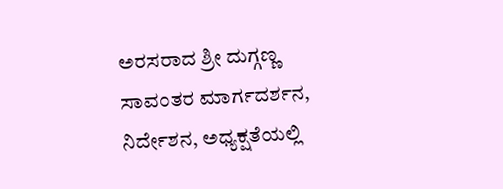ಅರಸರಾದ ಶ್ರೀ ದುಗ್ಗಣ್ಣ ಸಾವಂತರ ಮಾರ್ಗದರ್ಶನ, ನಿರ್ದೇಶನ, ಅಧ್ಯಕ್ಷತೆಯಲ್ಲಿ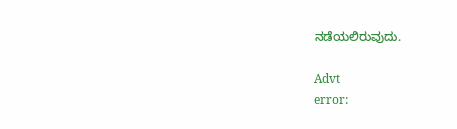ನಡೆಯಲಿರುವುದು.

Advt
error: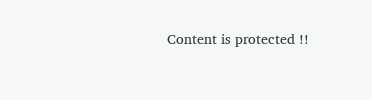Content is protected !!